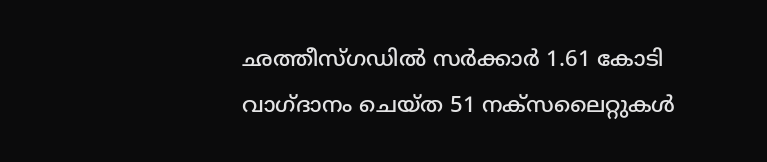ഛത്തീസ്ഗഡിൽ സർക്കാർ 1.61 കോടി വാഗ്ദാനം ചെയ്ത 51 നക്സലൈറ്റുകൾ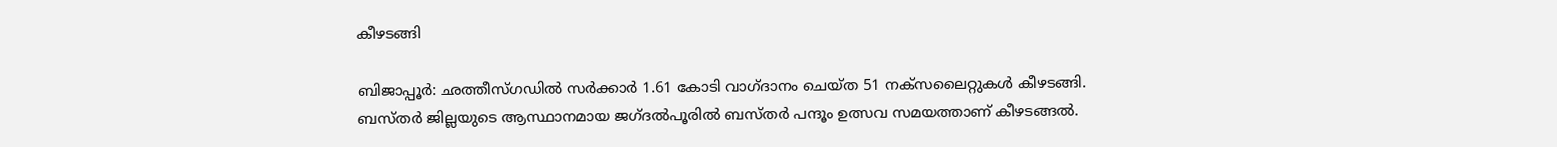കീഴടങ്ങി

ബിജാപ്പൂർ: ഛത്തീസ്ഗഡിൽ സർക്കാർ 1.61 കോടി വാഗ്ദാനം ചെയ്ത 51 നക്സലൈറ്റുകൾ കീഴടങ്ങി. ബസ്തർ ജില്ലയുടെ ആസ്ഥാനമായ ജഗ്ദൽപൂരിൽ ബസ്തർ പന്ദൂം ഉത്സവ സമയത്താണ് കീഴടങ്ങൽ.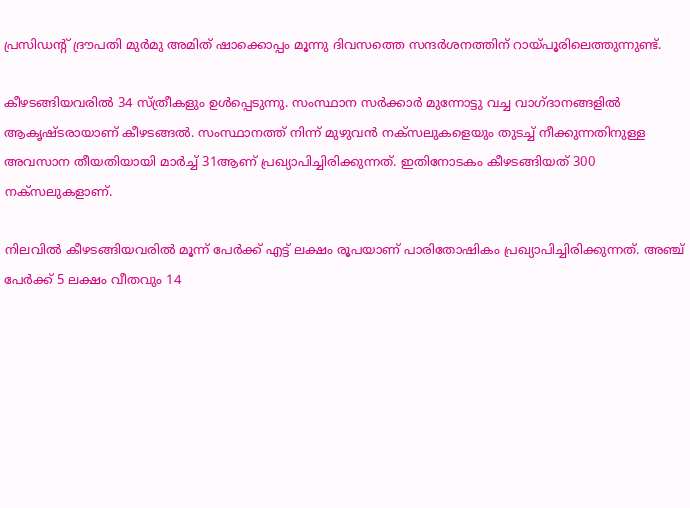പ്രസിഡന്‍റ് ദ്രൗപതി മുർമു അമിത് ഷാക്കൊപ്പം മൂന്നു ദിവസത്തെ സന്ദർശനത്തിന് റായ്പൂരിലെത്തുന്നുണ്ട്.

കീഴടങ്ങിയവരിൽ 34 സ്ത്രീകളും ഉൾപ്പെടുന്നു. സംസ്ഥാന സർക്കാർ മുന്നോട്ടു വച്ച വാഗ്ദാനങ്ങളിൽ ആകൃഷ്ടരായാണ് കീഴടങ്ങൽ. സംസ്ഥാനത്ത് നിന്ന് മുഴുവൻ നക്സലുകളെയും തുടച്ച് നീക്കുന്നതിനുള്ള അവസാന തീയതിയായി മാർച്ച് 31ആണ് പ്രഖ്യാപിച്ചിരിക്കുന്നത്. ഇതിനോടകം കീഴടങ്ങിയത് 300 നക്സലുകളാണ്.

നിലവിൽ കീഴടങ്ങിയവരിൽ മൂന്ന് പേർക്ക് എട്ട് ലക്ഷം രൂപയാണ് പാരിതോഷികം പ്രഖ്യാപിച്ചിരിക്കുന്നത്. അഞ്ച് പേർക്ക് 5 ലക്ഷം വീതവും 14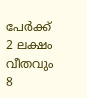പേർക്ക് 2 ലക്ഷം വീതവും 8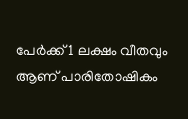പേർക്ക് 1 ലക്ഷം വീതവും ആണ് പാരിതോഷികം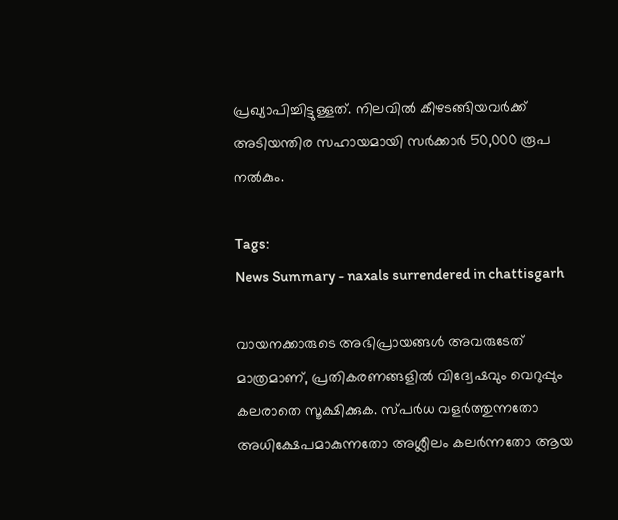പ്രഖ്യാപിച്ചിട്ടുള്ളത്. നിലവിൽ കീഴടങ്ങിയവർക്ക് അടിയന്തിര സഹായമായി സർക്കാർ 50,000 രൂപ നൽകും.

Tags:
News Summary - naxals surrendered in chattisgarh

വായനക്കാരുടെ അഭിപ്രായങ്ങള്‍ അവരുടേത് മാത്രമാണ്, പ്രതികരണങ്ങളിൽ വിദ്വേഷവും വെറുപ്പും കലരാതെ സൂക്ഷിക്കുക. സ്പർധ വളർത്തുന്നതോ അധിക്ഷേപമാകുന്നതോ അശ്ലീലം കലർന്നതോ ആയ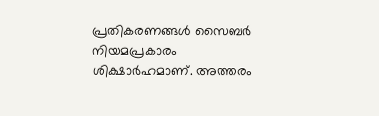പ്രതികരണങ്ങൾ സൈബർ നിയമപ്രകാരം ശിക്ഷാർഹമാണ്. അത്തരം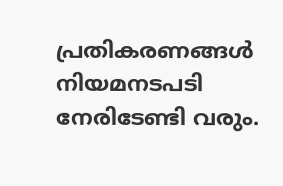പ്രതികരണങ്ങൾ നിയമനടപടി നേരിടേണ്ടി വരും.